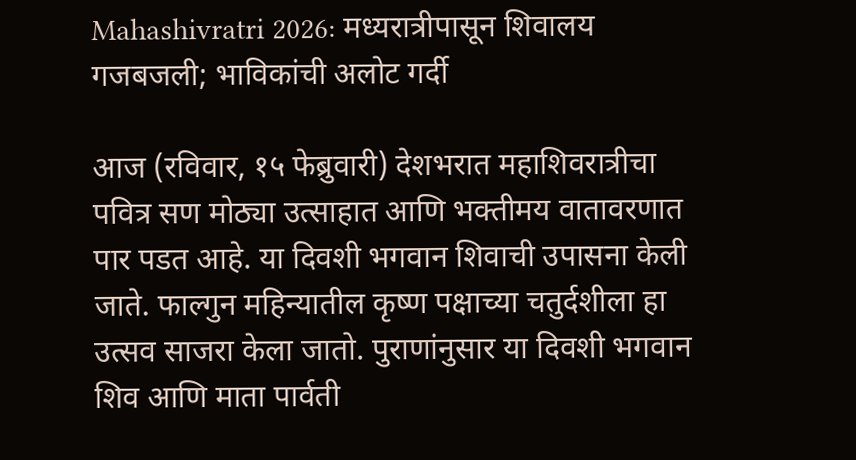Mahashivratri 2026: मध्यरात्रीपासून शिवालय गजबजली; भाविकांची अलोट गर्दी

आज (रविवार, १५ फेब्रुवारी) देशभरात महाशिवरात्रीचा पवित्र सण मोठ्या उत्साहात आणि भक्तीमय वातावरणात पार पडत आहे. या दिवशी भगवान शिवाची उपासना केली जाते. फाल्गुन महिन्यातील कृष्ण पक्षाच्या चतुर्दशीला हा उत्सव साजरा केला जातो. पुराणांनुसार या दिवशी भगवान शिव आणि माता पार्वती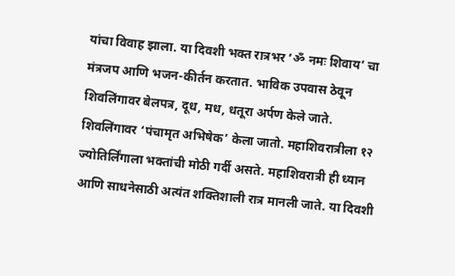यांचा विवाह झाला. या दिवशी भक्त रात्रभर ‘ॐ नमः शिवाय’ चा मंत्रजप आणि भजन-कीर्तन करतात. भाविक उपवास ठेवून शिवलिंगावर बेलपत्र, दूध, मध, धतूरा अर्पण केले जाते. शिवलिंगावर ‘पंचामृत अभिषेक’ केला जातो. महाशिवरात्रीला १२ ज्योतिर्लिंगाला भक्तांची मोठी गर्दी असते. महाशिवरात्री ही ध्यान आणि साधनेसाठी अत्यंत शक्तिशाली रात्र मानली जाते. या दिवशी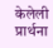केलेली प्रार्थना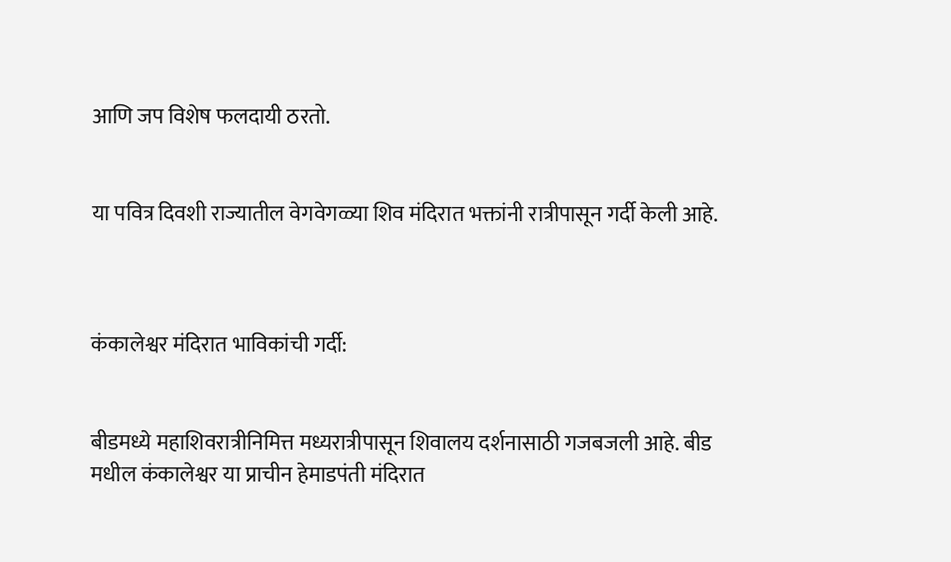आणि जप विशेष फलदायी ठरतो.


या पवित्र दिवशी राज्यातील वेगवेगळ्या शिव मंदिरात भक्तांनी रात्रीपासून गर्दी केली आहे.



कंकालेश्वर मंदिरात भाविकांची गर्दी:


बीडमध्ये महाशिवरात्रीनिमित्त मध्यरात्रीपासून शिवालय दर्शनासाठी गजबजली आहे. बीड मधील कंकालेश्वर या प्राचीन हेमाडपंती मंदिरात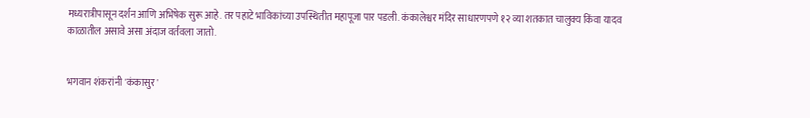मध्यरात्रीपासून दर्शन आणि अभिषेक सुरू आहे. तर पहाटे भाविकांच्या उपस्थितीत महापूजा पार पडली. कंकालेश्वर मंदिर साधारणपणे १२ व्या शतकात चालुक्य किंवा यादव काळातील असावे असा अंदाज वर्तवला जातो.


भगवान शंकरांनी 'कंकासुर'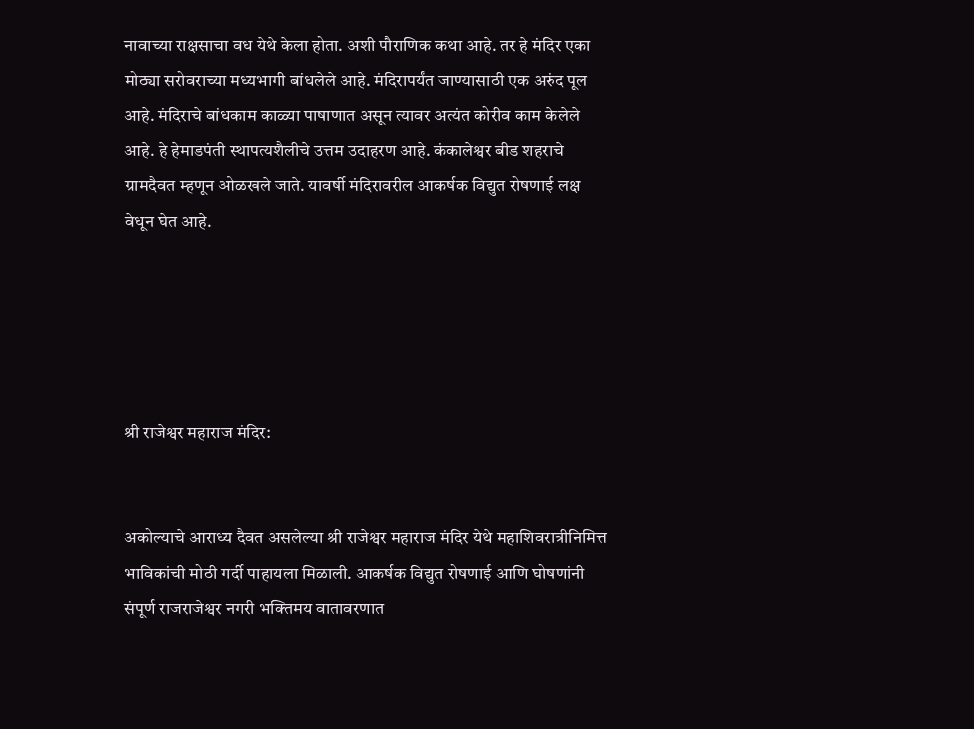नावाच्या राक्षसाचा वध येथे केला होता. अशी पौराणिक कथा आहे. तर हे मंदिर एका मोठ्या सरोवराच्या मध्यभागी बांधलेले आहे. मंदिरापर्यंत जाण्यासाठी एक अरुंद पूल आहे. मंदिराचे बांधकाम काळ्या पाषाणात असून त्यावर अत्यंत कोरीव काम केलेले आहे. हे हेमाडपंती स्थापत्यशैलीचे उत्तम उदाहरण आहे. कंकालेश्वर बीड शहराचे ग्रामदैवत म्हणून ओळखले जाते. यावर्षी मंदिरावरील आकर्षक विद्युत रोषणाई लक्ष वेधून घेत आहे.





श्री राजेश्वर महाराज मंदिर:


अकोल्याचे आराध्य दैवत असलेल्या श्री राजेश्वर महाराज मंदिर येथे महाशिवरात्रीनिमित्त भाविकांची मोठी गर्दी पाहायला मिळाली. आकर्षक विद्युत रोषणाई आणि घोषणांनी संपूर्ण राजराजेश्वर नगरी भक्तिमय वातावरणात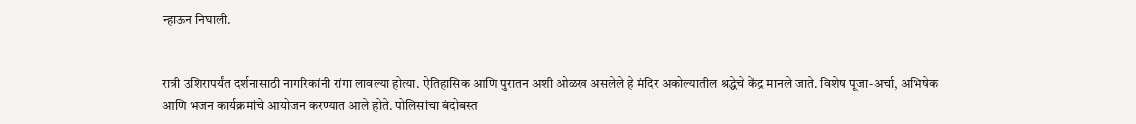न्हाऊन निघाली.


रात्री उशिरापर्यंत दर्शनासाठी नागरिकांनी रांगा लावल्या होत्या. ऐतिहासिक आणि पुरातन अशी ओळख असलेले हे मंदिर अकोल्यातील श्रद्धेचे केंद्र मानले जाते. विशेष पूजा-अर्चा, अभिषेक आणि भजन कार्यक्रमांचे आयोजन करण्यात आले होते. पोलिसांचा बंदोबस्त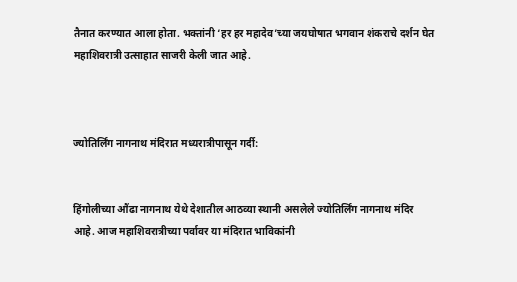तैनात करण्यात आला होता. भक्तांनी ‘हर हर महादेव’च्या जयघोषात भगवान शंकराचे दर्शन घेत महाशिवरात्री उत्साहात साजरी केली जात आहे.



ज्योतिर्लिंग नागनाथ मंदिरात मध्यरात्रीपासून गर्दी:


हिंगोलीच्या औंढा नागनाथ येथे देशातील आठव्या स्थानी असलेले ज्योतिर्लिंग नागनाथ मंदिर आहे. आज महाशिवरात्रीच्या पर्वावर या मंदिरात भाविकांनी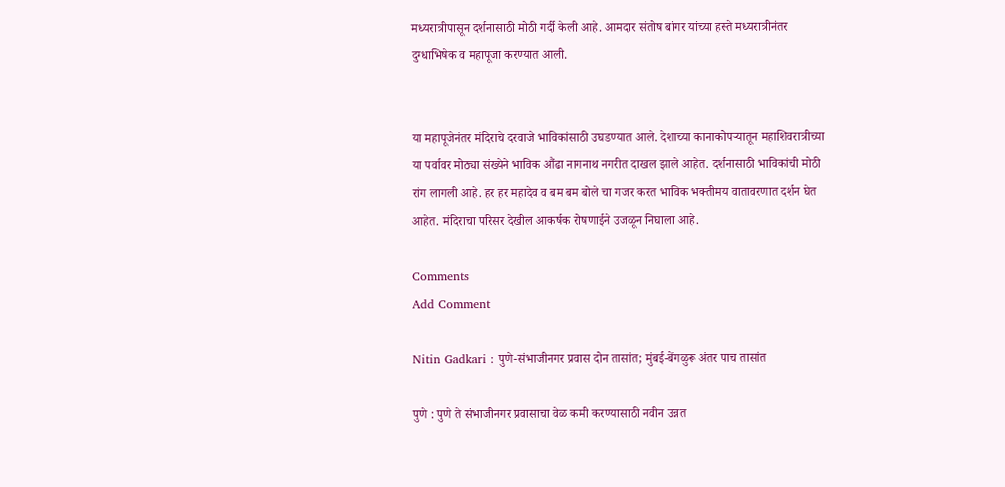मध्यरात्रीपासून दर्शनासाठी मोठी गर्दी केली आहे. आमदार संतोष बांगर यांच्या हस्ते मध्यरात्रीनंतर दुग्धाभिषेक व महापूजा करण्यात आली.


या महापूजेनंतर मंदिराचे दरवाजे भाविकांसाठी उघडण्यात आले. देशाच्या कानाकोपऱ्यातून महाशिवरात्रीच्या या पर्वावर मोठ्या संख्येने भाविक औंढा नागनाथ नगरीत दाखल झाले आहेत. दर्शनासाठी भाविकांची मोठी रांग लागली आहे. हर हर महादेव व बम बम बोले चा गजर करत भाविक भक्तीमय वातावरणात दर्शन घेत आहेत. मंदिराचा परिसर देखील आकर्षक रोषणाईने उजळून निघाला आहे.

Comments
Add Comment

Nitin Gadkari : पुणे-संभाजीनगर प्रवास दोन तासांत; मुंबई-बेंगळुरू अंतर पाच तासांत

पुणे : पुणे ते संभाजीनगर प्रवासाचा वेळ कमी करण्यासाठी नवीन उन्नत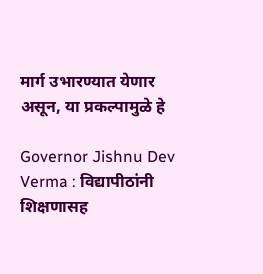मार्ग उभारण्यात येणार असून, या प्रकल्पामुळे हे

Governor Jishnu Dev Verma : विद्यापीठांनी शिक्षणासह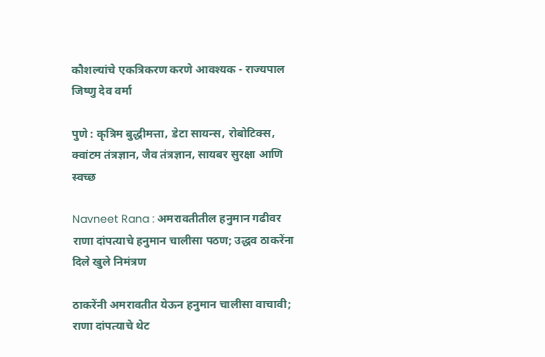कौशल्यांचे एकत्रिकरण करणे आवश्यक - राज्यपाल जिष्णु देव वर्मा

पुणे : कृत्रिम बुद्धीमत्ता, डेटा सायन्स, रोबोटिक्स, क्वांटम तंत्रज्ञान, जैव तंत्रज्ञान, सायबर सुरक्षा आणि स्वच्छ

Navneet Rana : अमरावतीतील हनुमान गढीवर राणा दांपत्याचे हनुमान चालीसा पठण; उद्धव ठाकरेंना दिले खुले निमंत्रण

ठाकरेंनी अमरावतीत येऊन हनुमान चालीसा वाचावी; राणा दांपत्याचे थेट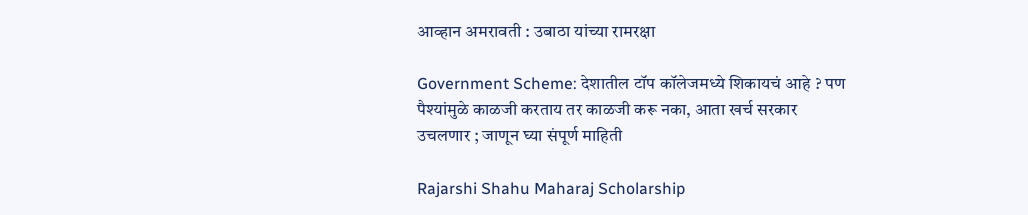आव्हान अमरावती : उबाठा यांच्या रामरक्षा

Government Scheme: देशातील टॉप कॉलेजमध्ये शिकायचं आहे ? पण पैश्यांमुळे काळजी करताय तर काळजी करू नका, आता खर्च सरकार उचलणार ; जाणून घ्या संपूर्ण माहिती

Rajarshi Shahu Maharaj Scholarship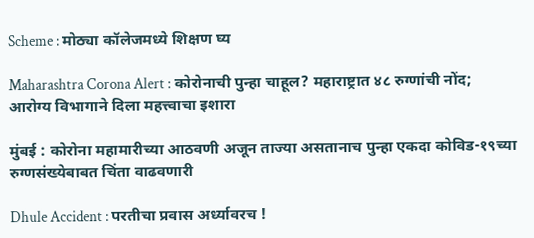Scheme : मोठ्या कॉलेजमध्ये शिक्षण घ्य

Maharashtra Corona Alert : कोरोनाची पुन्हा चाहूल? महाराष्ट्रात ४८ रुग्णांची नोंद; आरोग्य विभागाने दिला महत्त्वाचा इशारा

मुंबई : कोरोना महामारीच्या आठवणी अजून ताज्या असतानाच पुन्हा एकदा कोविड-१९च्या रुग्णसंख्येबाबत चिंता वाढवणारी

Dhule Accident : परतीचा प्रवास अर्ध्यावरच !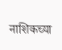नाशिकच्या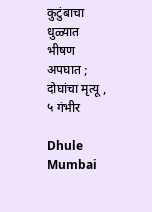कुटुंबाचा धुळ्यात भीषण अपघात ; दोघांचा मृत्यू , ५ गंभीर

Dhule Mumbai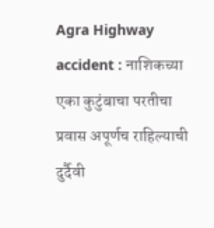Agra Highway accident : नाशिकच्या एका कुटुंबाचा परतीचा प्रवास अपूर्णच राहिल्याची दुर्दैवी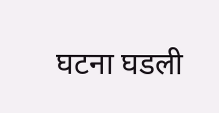घटना घडली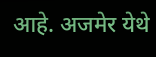आहे. अजमेर येथे